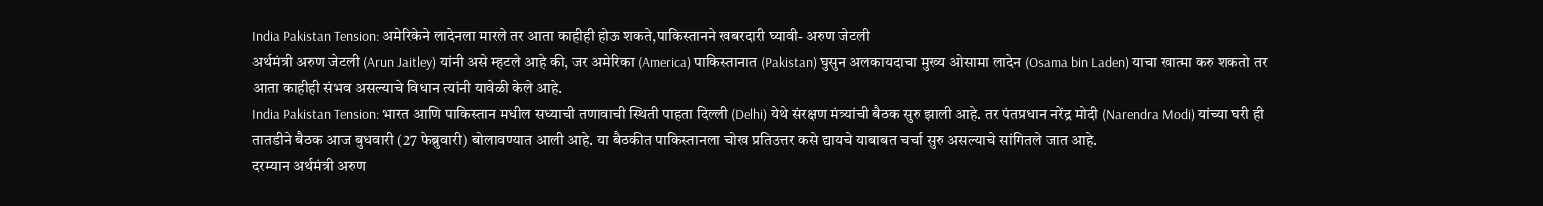India Pakistan Tension: अमेरिकेने लादेनला मारले तर आता काहीही होऊ शकते,पाकिस्तानने खबरदारी घ्यावी- अरुण जेटली
अर्थमंत्री अरुण जेटली (Arun Jaitley) यांनी असे म्हटले आहे की, जर अमेरिका (America) पाकिस्तानात (Pakistan) घुसुन अलकायदाचा मुख्य ओसामा लादेन (Osama bin Laden) याचा खात्मा करु शकतो तर आता काहीही संभव असल्याचे विधान त्यांनी यावेळी केले आहे.
India Pakistan Tension: भारत आणि पाकिस्तान मधील सध्याची तणावाची स्थिती पाहता दिल्ली (Delhi) येथे संरक्षण मंत्र्यांची बैठक सुरु झाली आहे. तर पंतप्रधान नरेंद्र मोदी (Narendra Modi) यांच्या घरी ही तातडीने बैठक आज बुधवारी (27 फेब्रुवारी) बोलावण्यात आली आहे. या बैठकीत पाकिस्तानला चोख प्रतिउत्तर कसे द्यायचे याबाबत चर्चा सुरु असल्याचे सांगितले जात आहे.
दरम्यान अर्थमंत्री अरुण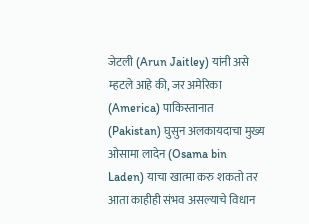जेटली (Arun Jaitley) यांनी असे म्हटले आहे की, जर अमेरिका (America) पाकिस्तानात (Pakistan) घुसुन अलकायदाचा मुख्य ओसामा लादेन (Osama bin Laden) याचा खात्मा करु शकतो तर आता काहीही संभव असल्याचे विधान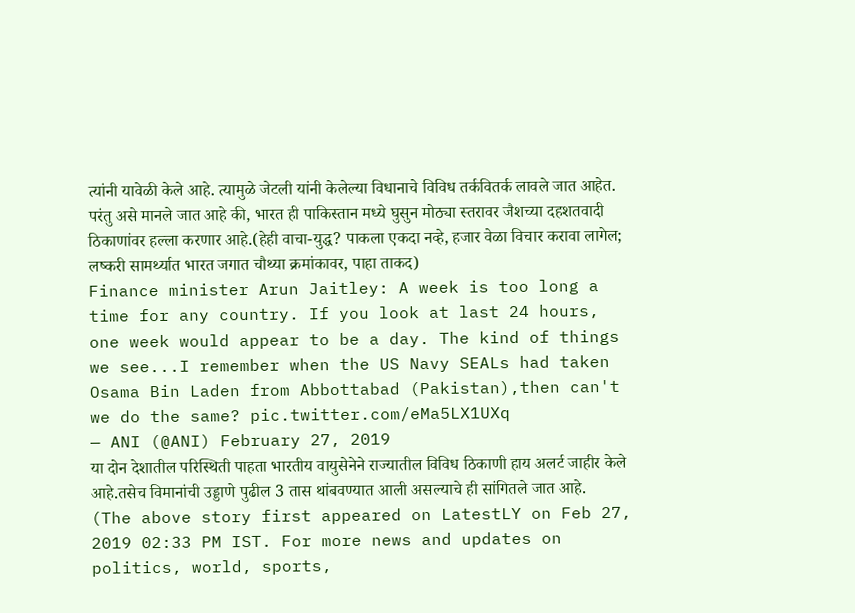त्यांनी यावेळी केले आहे. त्यामुळे जेटली यांनी केलेल्या विधानाचे विविध तर्कवितर्क लावले जात आहेत. परंतु असे मानले जात आहे की, भारत ही पाकिस्तान मध्ये घुसुन मोठ्या स्तरावर जैशच्या दहशतवादी ठिकाणांवर हल्ला करणार आहे.(हेही वाचा-युद्ध? पाकला एकदा नव्हे, हजार वेळा विचार करावा लागेल; लष्करी सामर्थ्यात भारत जगात चौथ्या क्रमांकावर, पाहा ताकद)
Finance minister Arun Jaitley: A week is too long a time for any country. If you look at last 24 hours, one week would appear to be a day. The kind of things we see...I remember when the US Navy SEALs had taken Osama Bin Laden from Abbottabad (Pakistan),then can't we do the same? pic.twitter.com/eMa5LX1UXq
— ANI (@ANI) February 27, 2019
या दोन देशातील परिस्थिती पाहता भारतीय वायुसेनेने राज्यातील विविध ठिकाणी हाय अलर्ट जाहीर केले आहे.तसेच विमानांची उड्डाणे पुढील 3 तास थांबवण्यात आली असल्याचे ही सांगितले जात आहे.
(The above story first appeared on LatestLY on Feb 27, 2019 02:33 PM IST. For more news and updates on politics, world, sports,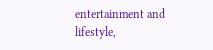entertainment and lifestyle,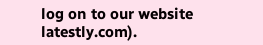log on to our website latestly.com).